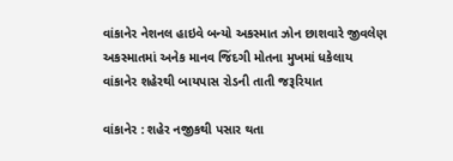વાંકાનેર નેશનલ હાઇવે બન્યો અકસ્માત ઝોન છાશવારે જીવલેણ અકસ્માતમાં અનેક માનવ જિંદગી મોતના મુખમાં ધકેલાય વાંકાનેર શહેરથી બાયપાસ રોડની તાતી જરૂરિયાત

વાંકાનેર : શહેર નજીકથી પસાર થતા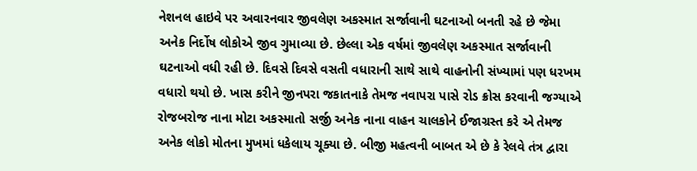નેશનલ હાઇવે પર અવારનવાર જીવલેણ અકસ્માત સર્જાવાની ઘટનાઓ બનતી રહે છે જેમા અનેક નિર્દોષ લોકોએ જીવ ગુમાવ્યા છે. છેલ્લા એક વર્ષમાં જીવલેણ અકસ્માત સર્જાવાની ઘટનાઓ વધી રહી છે. દિવસે દિવસે વસતી વધારાની સાથે સાથે વાહનોની સંખ્યામાં પણ ધરખમ વધારો થયો છે. ખાસ કરીને જીનપરા જકાતનાકે તેમજ નવાપરા પાસે રોડ ક્રોસ કરવાની જગ્યાએ રોજબરોજ નાના મોટા અકસ્માતો સર્જી અનેક નાના વાહન ચાલકોને ઈજાગ્રસ્ત કરે એ તેમજ અનેક લોકો મોતના મુખમાં ધકેલાય ચૂક્યા છે. બીજી મહત્વની બાબત એ છે કે રેલવે તંત્ર દ્વારા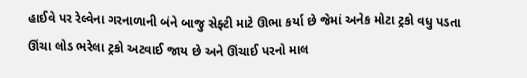હાઈવે પર રેલ્વેના ગરનાળાની બંને બાજુ સેફ્ટી માટે ઊભા કર્યા છે જેમાં અનેક મોટા ટ્રકો વધુ પડતા ઊંચા લોડ ભરેલા ટ્રકો અટવાઈ જાય છે અને ઊંચાઈ પરનો માલ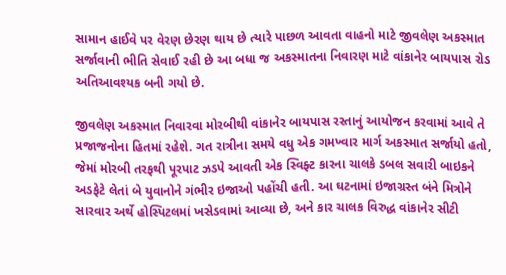સામાન હાઈવે પર વેરણ છેરણ થાય છે ત્યારે પાછળ આવતા વાહનો માટે જીવલેણ અકસ્માત સર્જાવાની ભીતિ સેવાઈ રહી છે આ બધા જ અકસ્માતના નિવારણ માટે વાંકાનેર બાયપાસ રોડ અતિઆવશ્યક બની ગયો છે.

જીવલેણ અકસ્માત નિવારવા મોરબીથી વાંકાનેર બાયપાસ રસ્તાનું આયોજન કરવામાં આવે તે પ્રજાજનોના હિતમાં રહેશે. ગત રાત્રીના સમયે વધુ એક ગમખ્વાર માર્ગ અકસ્માત સર્જાયો હતો, જેમાં મોરબી તરફથી પૂરપાટ ઝડપે આવતી એક સ્વિફ્ટ કારના ચાલકે ડબલ સવારી બાઇકને અડફેટે લેતાં બે યુવાનોને ગંભીર ઇજાઓ પહોંચી હતી. આ ઘટનામાં ઇજાગ્રસ્ત બંને મિત્રોને સારવાર અર્થે હોસ્પિટલમાં ખસેડવામાં આવ્યા છે, અને કાર ચાલક વિરુદ્ધ વાંકાનેર સીટી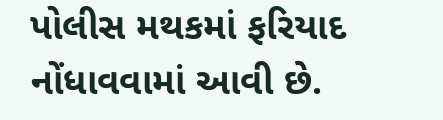પોલીસ મથકમાં ફરિયાદ નોંધાવવામાં આવી છે.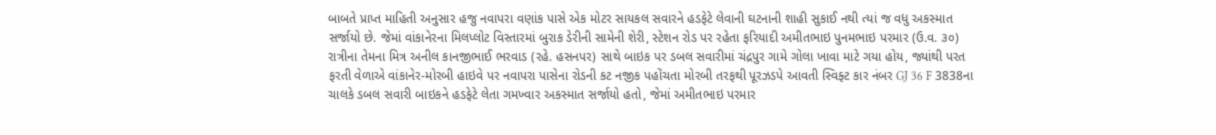બાબતે પ્રાપ્ત માહિતી અનુસાર હજુ નવાપરા વણાંક પાસે એક મોટર સાયકલ સવારને હડફેટે લેવાની ઘટનાની શાહી સુકાઈ નથી ત્યાં જ વધુ અકસ્માત સર્જાયો છે. જેમાં વાંકાનેરના મિલપ્લોટ વિસ્તારમાં બુરાક ડેરીની સામેની શેરી, સ્ટેશન રોડ પર રહેતા ફરિયાદી અમીતભાઇ પુનમભાઇ પરમાર (ઉ.વ. ૩૦) રાત્રીના તેમના મિત્ર અનીલ કાનજીભાઈ ભરવાડ (રહે. હસનપર) સાથે બાઇક પર ડબલ સવારીમાં ચંદ્રપુર ગામે ગોલા ખાવા માટે ગયા હોય, જ્યાંથી પરત ફરતી વેળાએ વાંકાનેર-મોરબી હાઇવે પર નવાપરા પાસેના રોડની કટ નજીક પહોંચતા મોરબી તરફથી પૂરઝડપે આવતી સ્વિફ્ટ કાર નંબર GJ 36 F 3838ના ચાલકે ડબલ સવારી બાઇકને હડફેટે લેતા ગમખ્વાર અકસ્માત સર્જાયો હતો, જેમાં અમીતભાઇ પરમાર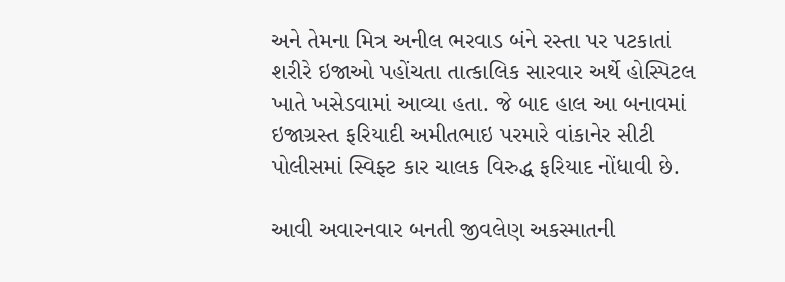અને તેમના મિત્ર અનીલ ભરવાડ બંને રસ્તા પર પટકાતાં શરીરે ઇજાઓ પહોંચતા તાત્કાલિક સારવાર અર્થે હોસ્પિટલ ખાતે ખસેડવામાં આવ્યા હતા. જે બાદ હાલ આ બનાવમાં ઇજાગ્રસ્ત ફરિયાદી અમીતભાઇ પરમારે વાંકાનેર સીટી પોલીસમાં સ્વિફ્ટ કાર ચાલક વિરુદ્ધ ફરિયાદ નોંધાવી છે.

આવી અવારનવાર બનતી જીવલેણ અકસ્માતની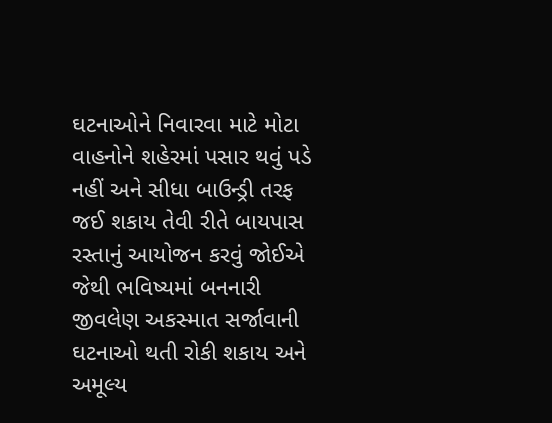ઘટનાઓને નિવારવા માટે મોટા વાહનોને શહેરમાં પસાર થવું પડે નહીં અને સીધા બાઉન્ડ્રી તરફ જઈ શકાય તેવી રીતે બાયપાસ રસ્તાનું આયોજન કરવું જોઈએ જેથી ભવિષ્યમાં બનનારી જીવલેણ અકસ્માત સર્જાવાની ઘટનાઓ થતી રોકી શકાય અને અમૂલ્ય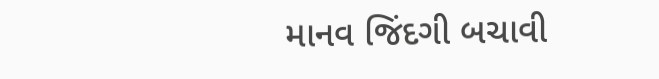માનવ જિંદગી બચાવી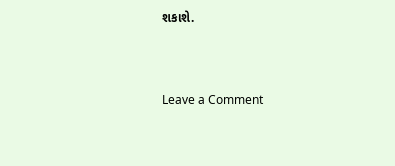શકાશે.




Leave a Comment